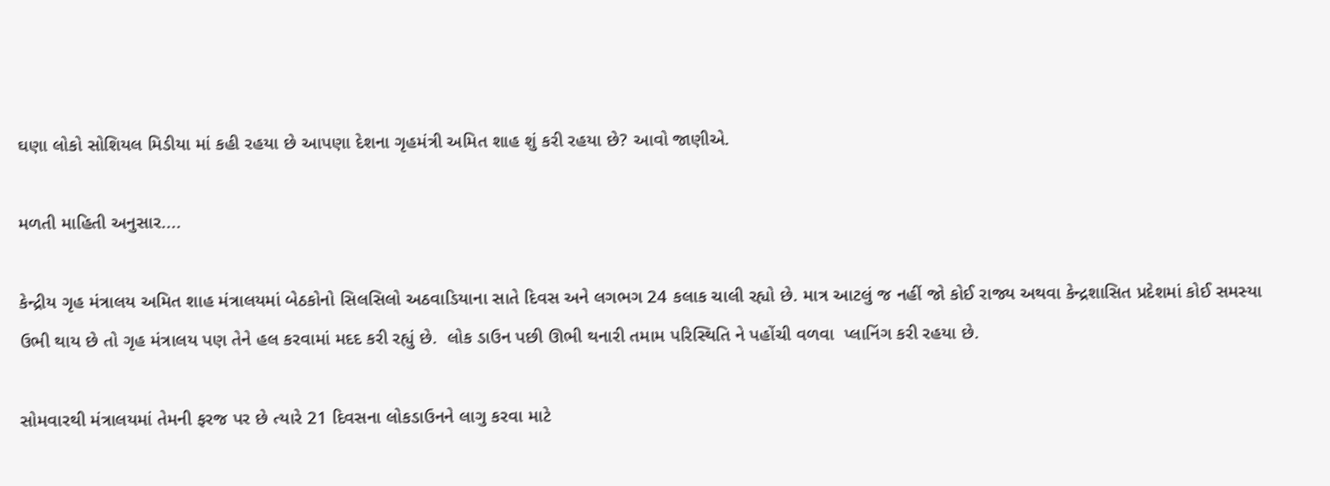ઘણા લોકો સોશિયલ મિડીયા માં કહી રહયા છે આપણા દેશના ગૃહમંત્રી અમિત શાહ શું કરી રહયા છે? આવો જાણીએ.

મળતી માહિતી અનુસાર....

કેન્દ્રીય ગૃહ મંત્રાલય અમિત શાહ મંત્રાલયમાં બેઠકોનો સિલસિલો અઠવાડિયાના સાતે દિવસ અને લગભગ 24 કલાક ચાલી રહ્યો છે. માત્ર આટલું જ નહીં જો કોઈ રાજ્ય અથવા કેન્દ્રશાસિત પ્રદેશમાં કોઈ સમસ્યા ઉભી થાય છે તો ગૃહ મંત્રાલય પણ તેને હલ કરવામાં મદદ કરી રહ્યું છે.  લોક ડાઉન પછી ઊભી થનારી તમામ પરિસ્થિતિ ને પહોંચી વળવા  પ્લાનિંગ કરી રહયા છે.

સોમવારથી મંત્રાલયમાં તેમની ફરજ પર છે ત્યારે 21 દિવસના લોકડાઉનને લાગુ કરવા માટે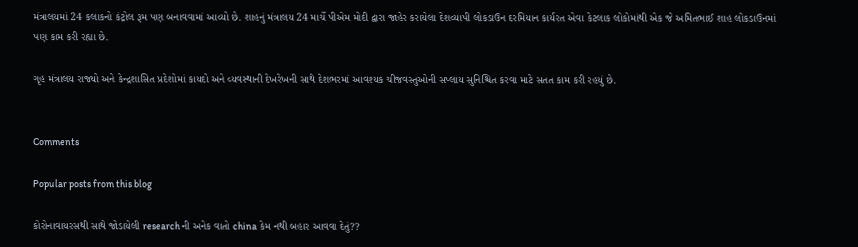મંત્રાલયમાં 24 કલાકનો કંટ્રોલ રૂમ પણ બનાવવામાં આવ્યો છે. શાહનું મંત્રાલય 24 માર્ચે પીએમ મોદી દ્વારા જાહેર કરાયેલા દેશવ્યાપી લોકડાઉન દરમિયાન કાર્યરત એવા કેટલાક લોકોમાંથી એક જે અમિતભાઈ શાહ લોકડાઉનમાં પણ કામ કરી રહ્યા છે.

ગૃહ મંત્રાલય રાજ્યો અને કેન્દ્રશાસિત પ્રદેશોમાં કાયદો અને વ્યવસ્થાની દેખરેખની સાથે દેશભરમાં આવશ્યક ચીજવસ્તુઓની સપ્લાય સુનિશ્ચિત કરવા માટે સતત કામ કરી રહયું છે.


Comments

Popular posts from this blog

કોરોનાવાયરસથી સાથે જોડાયેલી research ની અનેક વાતો china કેમ નથી બહાર આવવા દેતું??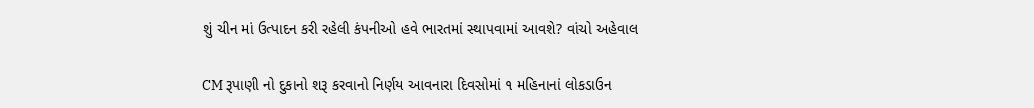શું ચીન માં ઉત્પાદન કરી રહેલી કંપનીઓ હવે ભારતમાં સ્થાપવામાં આવશે? વાંચો અહેવાલ

CM રૂપાણી નો દુકાનો શરૂ કરવાનો નિર્ણય આવનારા દિવસોમાં ૧ મહિનાનાં લોકડાઉન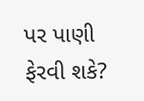પર પાણી ફેરવી શકે?